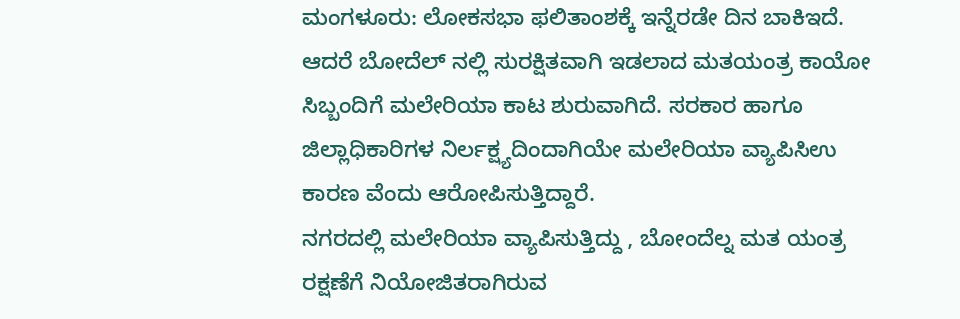ಮಂಗಳೂರು: ಲೋಕಸಭಾ ಫಲಿತಾಂಶಕ್ಕೆ ಇನ್ನೆರಡೇ ದಿನ ಬಾಕಿಇದೆ. ಆದರೆ ಬೋದೆಲ್ ನಲ್ಲಿ ಸುರಕ್ಷಿತವಾಗಿ ಇಡಲಾದ ಮತಯಂತ್ರ ಕಾಯೋ ಸಿಬ್ಬಂದಿಗೆ ಮಲೇರಿಯಾ ಕಾಟ ಶುರುವಾಗಿದೆ. ಸರಕಾರ ಹಾಗೂ ಜಿಲ್ಲಾಧಿಕಾರಿಗಳ ನಿರ್ಲಕ್ಷ್ಯದಿಂದಾಗಿಯೇ ಮಲೇರಿಯಾ ವ್ಯಾಪಿಸಿಉ ಕಾರಣ ವೆಂದು ಆರೋಪಿಸುತ್ತಿದ್ದಾರೆ.
ನಗರದಲ್ಲಿ ಮಲೇರಿಯಾ ವ್ಯಾಪಿಸುತ್ತಿದ್ದು , ಬೋಂದೆಲ್ನ ಮತ ಯಂತ್ರ ರಕ್ಷಣೆಗೆ ನಿಯೋಜಿತರಾಗಿರುವ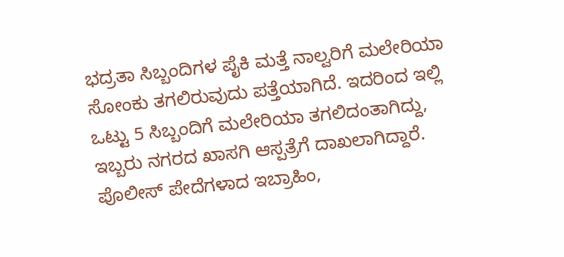ಭದ್ರತಾ ಸಿಬ್ಬಂದಿಗಳ ಪೈಕಿ ಮತ್ತೆ ನಾಲ್ವರಿಗೆ ಮಲೇರಿಯಾ ಸೋಂಕು ತಗಲಿರುವುದು ಪತ್ತೆಯಾಗಿದೆ. ಇದರಿಂದ ಇಲ್ಲಿ ಒಟ್ಟು 5 ಸಿಬ್ಬಂದಿಗೆ ಮಲೇರಿಯಾ ತಗಲಿದಂತಾಗಿದ್ದು, ಇಬ್ಬರು ನಗರದ ಖಾಸಗಿ ಆಸ್ಪತ್ರೆಗೆ ದಾಖಲಾಗಿದ್ದಾರೆ. ಪೊಲೀಸ್ ಪೇದೆಗಳಾದ ಇಬ್ರಾಹಿಂ,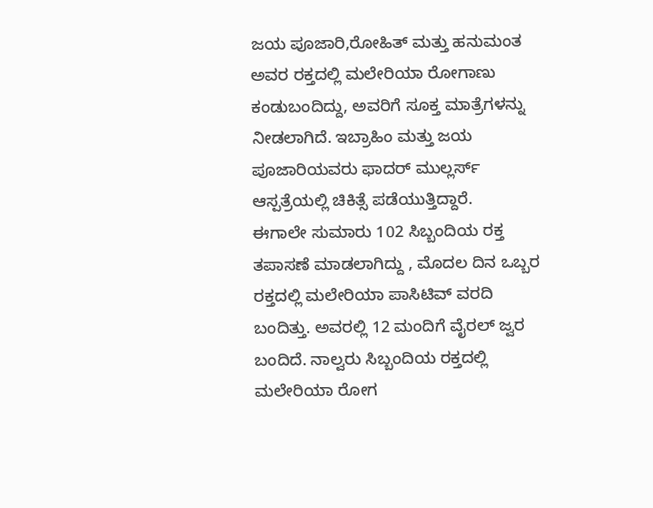ಜಯ ಪೂಜಾರಿ,ರೋಹಿತ್ ಮತ್ತು ಹನುಮಂತ ಅವರ ರಕ್ತದಲ್ಲಿ ಮಲೇರಿಯಾ ರೋಗಾಣು ಕಂಡುಬಂದಿದ್ದು, ಅವರಿಗೆ ಸೂಕ್ತ ಮಾತ್ರೆಗಳನ್ನು ನೀಡಲಾಗಿದೆ. ಇಬ್ರಾಹಿಂ ಮತ್ತು ಜಯ ಪೂಜಾರಿಯವರು ಫಾದರ್ ಮುಲ್ಲರ್ಸ್ ಆಸ್ಪತ್ರೆಯಲ್ಲಿ ಚಿಕಿತ್ಸೆ ಪಡೆಯುತ್ತಿದ್ದಾರೆ.
ಈಗಾಲೇ ಸುಮಾರು 102 ಸಿಬ್ಬಂದಿಯ ರಕ್ತ ತಪಾಸಣೆ ಮಾಡಲಾಗಿದ್ದು , ಮೊದಲ ದಿನ ಒಬ್ಬರ ರಕ್ತದಲ್ಲಿ ಮಲೇರಿಯಾ ಪಾಸಿಟಿವ್ ವರದಿ ಬಂದಿತ್ತು. ಅವರಲ್ಲಿ 12 ಮಂದಿಗೆ ವೈರಲ್ ಜ್ವರ ಬಂದಿದೆ. ನಾಲ್ವರು ಸಿಬ್ಬಂದಿಯ ರಕ್ತದಲ್ಲಿ ಮಲೇರಿಯಾ ರೋಗ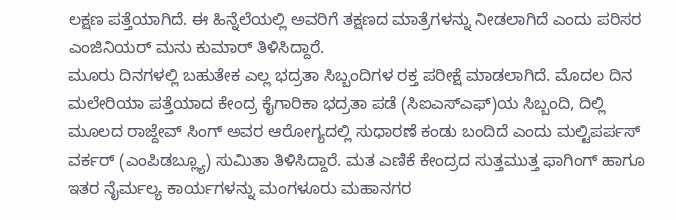ಲಕ್ಷಣ ಪತ್ತೆಯಾಗಿದೆ. ಈ ಹಿನ್ನೆಲೆಯಲ್ಲಿ ಅವರಿಗೆ ತಕ್ಷಣದ ಮಾತ್ರೆಗಳನ್ನು ನೀಡಲಾಗಿದೆ ಎಂದು ಪರಿಸರ ಎಂಜಿನಿಯರ್ ಮನು ಕುಮಾರ್ ತಿಳಿಸಿದ್ದಾರೆ.
ಮೂರು ದಿನಗಳಲ್ಲಿ ಬಹುತೇಕ ಎಲ್ಲ ಭದ್ರತಾ ಸಿಬ್ಬಂದಿಗಳ ರಕ್ತ ಪರೀಕ್ಷೆ ಮಾಡಲಾಗಿದೆ. ಮೊದಲ ದಿನ ಮಲೇರಿಯಾ ಪತ್ತೆಯಾದ ಕೇಂದ್ರ ಕೈಗಾರಿಕಾ ಭದ್ರತಾ ಪಡೆ (ಸಿಐಎಸ್ಎಫ್)ಯ ಸಿಬ್ಬಂದಿ, ದಿಲ್ಲಿ ಮೂಲದ ರಾಜ್ದೇವ್ ಸಿಂಗ್ ಅವರ ಆರೋಗ್ಯದಲ್ಲಿ ಸುಧಾರಣೆ ಕಂಡು ಬಂದಿದೆ ಎಂದು ಮಲ್ಟಿಪರ್ಪಸ್ ವರ್ಕರ್ (ಎಂಪಿಡಬ್ಲ್ಯೂ) ಸುಮಿತಾ ತಿಳಿಸಿದ್ದಾರೆ. ಮತ ಎಣಿಕೆ ಕೇಂದ್ರದ ಸುತ್ತಮುತ್ತ ಫಾಗಿಂಗ್ ಹಾಗೂ ಇತರ ನೈರ್ಮಲ್ಯ ಕಾರ್ಯಗಳನ್ನು ಮಂಗಳೂರು ಮಹಾನಗರ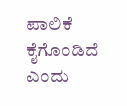ಪಾಲಿಕೆ ಕೈಗೊಂಡಿದೆ ಎಂದು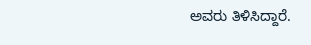ಅವರು ತಿಳಿಸಿದ್ದಾರೆ.